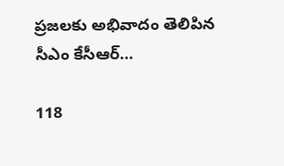ప్రజలకు అభివాదం తెలిపిన సీఎం కేసీఆర్…

118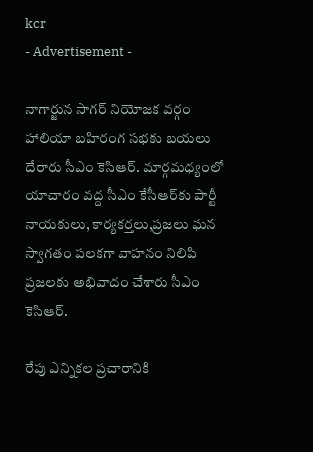kcr
- Advertisement -

నాగార్జున సాగర్ నియోజక వర్గం హాలియా బహిరంగ సభకు బయలు దేరారు సీఎం కెసిఆర్. మార్గమధ్యంలో యాచారం వద్ద సీఎం కేసీఆర్‌కు పార్టీ నాయకులు, కార్యకర్తలు,ప్రజలు ఘన స్వాగతం పలకగా వాహనం నిలిపి ప్రజలకు అభివాదం చేశారు సీఎం కెసిఆర్.

రేపు ఎన్నికల ప్రచారానికి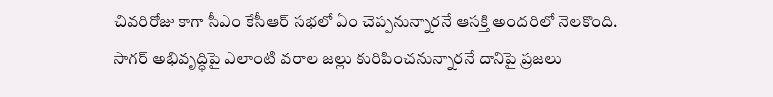చివరిరోజు కాగా సీఎం కేసీఆర్ సభలో ఏం చెప్పనున్నారనే ఆసక్తి అందరిలో నెలకొంది. సాగర్ అభివృద్ధిపై ఎలాంటి వరాల జల్లు కురిపించనున్నారనే దానిపై ప్రజలు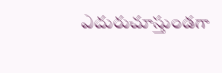ఎదురుచూస్తుండగా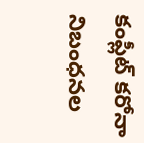కంప్లీట్ కరోనా నిబంధనల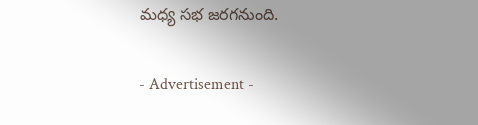మధ్య సభ జరగనుంది.

- Advertisement -